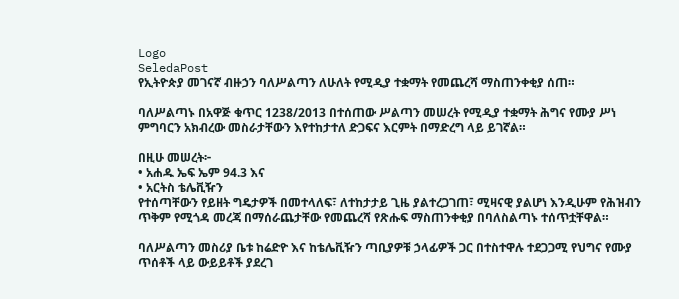Logo
SeledaPost
የኢትዮጵያ መገናኛ ብዙኃን ባለሥልጣን ለሁለት የሚዲያ ተቋማት የመጨረሻ ማስጠንቀቂያ ሰጠ።

ባለሥልጣኑ በአዋጅ ቁጥር 1238/2013 በተሰጠው ሥልጣን መሠረት የሚዲያ ተቋማት ሕግና የሙያ ሥነ ምግባርን አክብረው መስራታቸውን እየተከታተለ ድጋፍና እርምት በማድረግ ላይ ይገኛል።

በዚሁ መሠረት፦
• አሐዱ ኤፍ ኤም 94.3 እና
• አርትስ ቴሌቪዥን
የተሰጣቸውን የይዘት ግዴታዎች በመተላለፍ፣ ለተከታታይ ጊዜ ያልተረጋገጠ፣ ሚዛናዊ ያልሆነ እንዲሁም የሕዝብን ጥቅም የሚጎዳ መረጃ በማሰራጨታቸው የመጨረሻ የጽሑፍ ማስጠንቀቂያ በባለስልጣኑ ተሰጥቷቸዋል።

ባለሥልጣን መስሪያ ቤቱ ከሬድዮ እና ከቴሌቪዥን ጣቢያዎቹ ኃላፊዎች ጋር በተስተዋሉ ተደጋጋሚ የህግና የሙያ ጥሰቶች ላይ ውይይቶች ያደረገ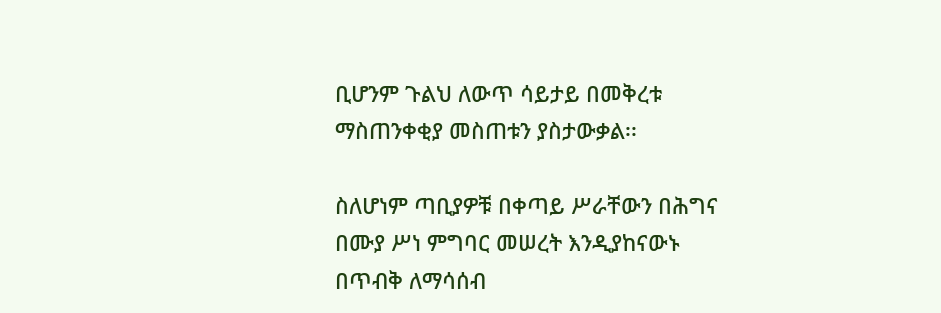ቢሆንም ጉልህ ለውጥ ሳይታይ በመቅረቱ ማስጠንቀቂያ መስጠቱን ያስታውቃል፡፡

ስለሆነም ጣቢያዎቹ በቀጣይ ሥራቸውን በሕግና በሙያ ሥነ ምግባር መሠረት እንዲያከናውኑ በጥብቅ ለማሳሰብ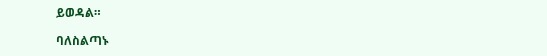ይወዳል።

ባለስልጣኑ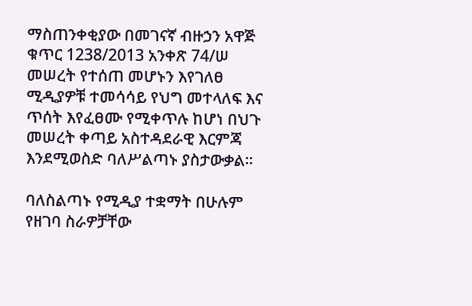ማስጠንቀቂያው በመገናኛ ብዙኃን አዋጅ ቁጥር 1238/2013 አንቀጽ 74/ሠ መሠረት የተሰጠ መሆኑን እየገለፀ ሚዲያዎቹ ተመሳሳይ የህግ መተላለፍ እና ጥሰት እየፈፀሙ የሚቀጥሉ ከሆነ በህጉ መሠረት ቀጣይ አስተዳደራዊ እርምጃ እንደሚወስድ ባለሥልጣኑ ያስታውቃል።

ባለስልጣኑ የሚዲያ ተቋማት በሁሉም የዘገባ ስራዎቻቸው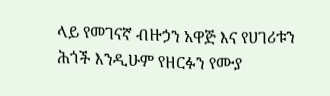ላይ የመገናኛ ብዙኃን አዋጅ እና የሀገሪቱን ሕጎች እንዲሁም የዘርፉን የሙያ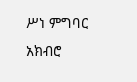ሥነ ምግባር አክብሮ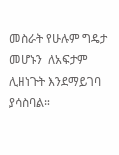መስራት የሁሉም ግዴታ መሆኑን  ለአፍታም ሊዘነጉት እንደማይገባ ያሳስባል።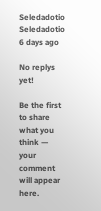Seledadotio
Seledadotio
6 days ago

No replys yet!

Be the first to share what you think — your comment will appear here.